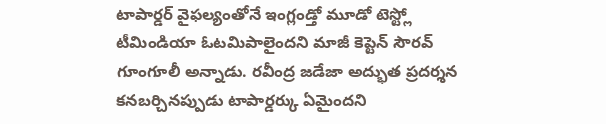టాపార్డర్ వైఫల్యంతోనే ఇంగ్లండ్తో మూడో టెస్ట్లో టీమిండియా ఓటమిపాలైందని మాజీ కెప్టెన్ సౌరవ్ గూంగూలీ అన్నాడు. రవీంద్ర జడేజా అద్భుత ప్రదర్శన కనబర్చినప్పుడు టాపార్డర్కు ఏమైందని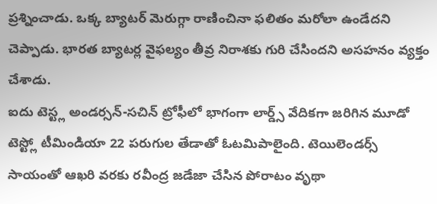ప్రశ్నించాడు. ఒక్క బ్యాటర్ మెరుగ్గా రాణించినా ఫలితం మరోలా ఉండేదని చెప్పాడు. భారత బ్యాటర్ల వైఫల్యం తీవ్ర నిరాశకు గురి చేసిందని అసహనం వ్యక్తం చేశాడు.
ఐదు టెస్ట్ల అండర్సన్-సచిన్ ట్రోఫీలో భాగంగా లార్డ్స్ వేదికగా జరిగిన మూడో టెస్ట్లో టీమిండియా 22 పరుగుల తేడాతో ఓటమిపాలైంది. టెయిలెండర్స్ సాయంతో ఆఖరి వరకు రవీంద్ర జడేజా చేసిన పోరాటం వృథా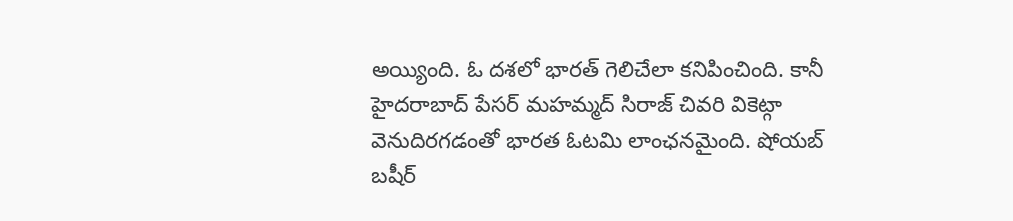అయ్యింది. ఓ దశలో భారత్ గెలిచేలా కనిపించింది. కానీ హైదరాబాద్ పేసర్ మహమ్మద్ సిరాజ్ చివరి వికెట్గా వెనుదిరగడంతో భారత ఓటమి లాంఛనమైంది. షోయబ్ బషీర్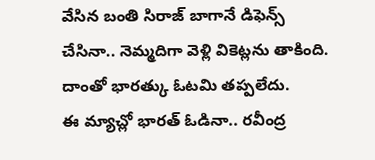వేసిన బంతి సిరాజ్ బాగానే డిఫెన్స్ చేసినా.. నెమ్మదిగా వెళ్లి వికెట్లను తాకింది. దాంతో భారత్కు ఓటమి తప్పలేదు.
ఈ మ్యాచ్లో భారత్ ఓడినా.. రవీంద్ర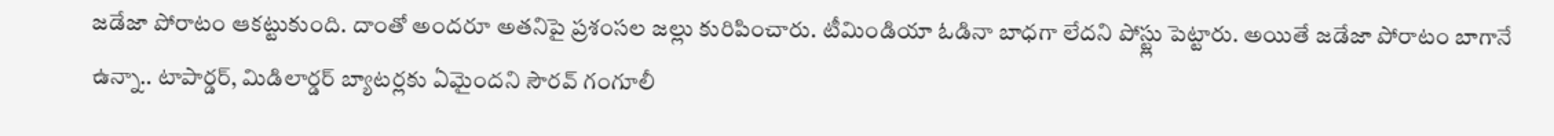జడేజా పోరాటం ఆకట్టుకుంది. దాంతో అందరూ అతనిపై ప్రశంసల జల్లు కురిపించారు. టీమిండియా ఓడినా బాధగా లేదని పోస్ట్లు పెట్టారు. అయితే జడేజా పోరాటం బాగానే ఉన్నా.. టాపార్డర్, మిడిలార్డర్ బ్యాటర్లకు ఏమైందని సౌరవ్ గంగూలీ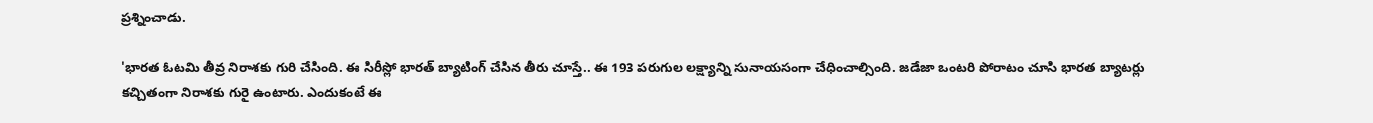ప్రశ్నించాడు.

'భారత ఓటమి తీవ్ర నిరాశకు గురి చేసింది. ఈ సిరీస్లో భారత్ బ్యాటింగ్ చేసిన తీరు చూస్తే.. ఈ 193 పరుగుల లక్ష్యాన్ని సునాయసంగా చేధించాల్సింది. జడేజా ఒంటరి పోరాటం చూసి భారత బ్యాటర్లు కచ్చితంగా నిరాశకు గురై ఉంటారు. ఎందుకంటే ఈ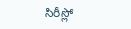సిరీస్లో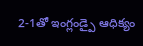2-1తో ఇంగ్లండ్పై ఆధిక్యం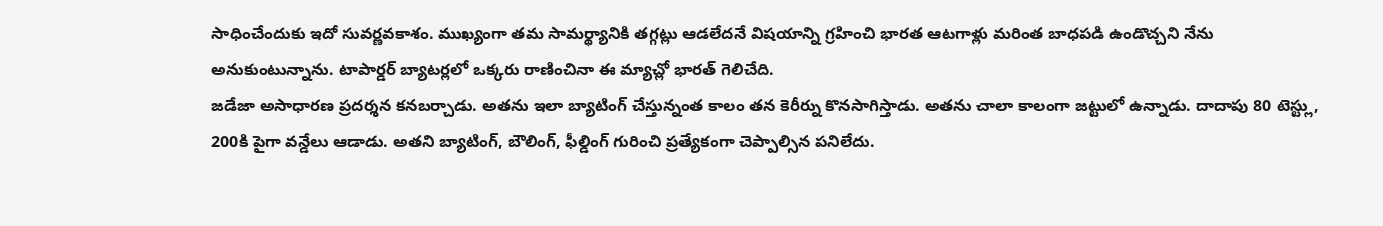సాధించేందుకు ఇదో సువర్ణవకాశం. ముఖ్యంగా తమ సామర్థ్యానికి తగ్గట్లు ఆడలేదనే విషయాన్ని గ్రహించి భారత ఆటగాళ్లు మరింత బాధపడి ఉండొచ్చని నేను అనుకుంటున్నాను. టాపార్డర్ బ్యాటర్లలో ఒక్కరు రాణించినా ఈ మ్యాచ్లో భారత్ గెలిచేది.
జడేజా అసాధారణ ప్రదర్శన కనబర్చాడు. అతను ఇలా బ్యాటింగ్ చేస్తున్నంత కాలం తన కెరీర్ను కొనసాగిస్తాడు. అతను చాలా కాలంగా జట్టులో ఉన్నాడు. దాదాపు 80 టెస్ట్లు, 200కి పైగా వన్డేలు ఆడాడు. అతని బ్యాటింగ్, బౌలింగ్, ఫీల్డింగ్ గురించి ప్రత్యేకంగా చెప్పాల్సిన పనిలేదు.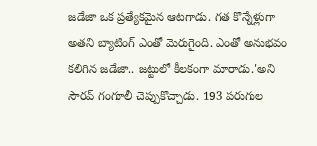జడేజా ఒక ప్రత్యేకమైన ఆటగాడు. గత కొన్నేళ్లుగా అతని బ్యాటింగ్ ఎంతో మెరుగైంది. ఎంతో అనుభవం కలిగిన జడేజా.. జట్టులో కీలకంగా మారాడు.'అని సౌరవ్ గంగూలీ చెప్పుకొచ్చాడు. 193 పరుగుల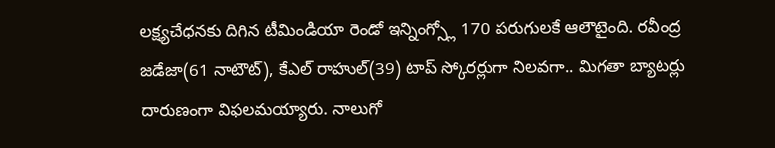లక్ష్యచేధనకు దిగిన టీమిండియా రెండో ఇన్నింగ్స్లో 170 పరుగులకే ఆలౌటైంది. రవీంద్ర జడేజా(61 నాటౌట్), కేఎల్ రాహుల్(39) టాప్ స్కోరర్లుగా నిలవగా.. మిగతా బ్యాటర్లు దారుణంగా విఫలమయ్యారు. నాలుగో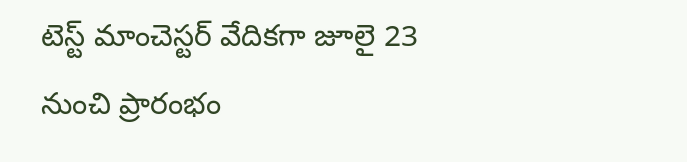టెస్ట్ మాంచెస్టర్ వేదికగా జూలై 23 నుంచి ప్రారంభం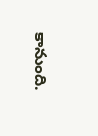కానుంది.